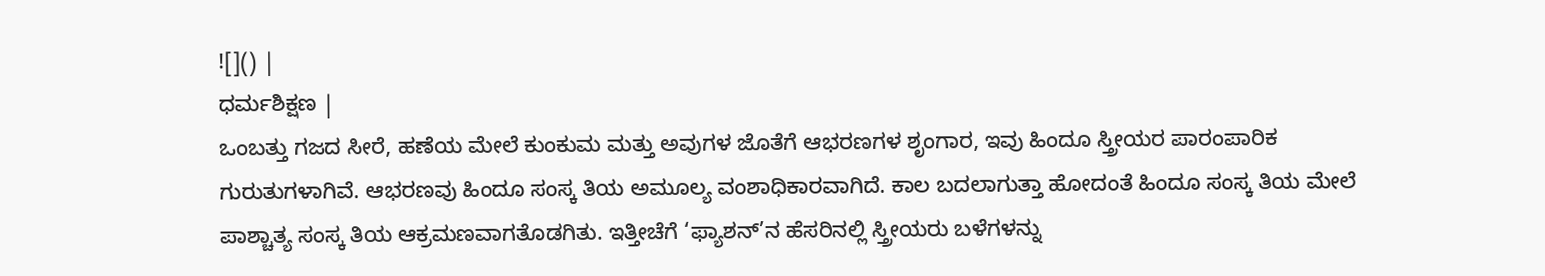![]() |
ಧರ್ಮಶಿಕ್ಷಣ |
ಒಂಬತ್ತು ಗಜದ ಸೀರೆ, ಹಣೆಯ ಮೇಲೆ ಕುಂಕುಮ ಮತ್ತು ಅವುಗಳ ಜೊತೆಗೆ ಆಭರಣಗಳ ಶೃಂಗಾರ, ಇವು ಹಿಂದೂ ಸ್ತ್ರೀಯರ ಪಾರಂಪಾರಿಕ ಗುರುತುಗಳಾಗಿವೆ. ಆಭರಣವು ಹಿಂದೂ ಸಂಸ್ಕ ತಿಯ ಅಮೂಲ್ಯ ವಂಶಾಧಿಕಾರವಾಗಿದೆ. ಕಾಲ ಬದಲಾಗುತ್ತಾ ಹೋದಂತೆ ಹಿಂದೂ ಸಂಸ್ಕ ತಿಯ ಮೇಲೆ ಪಾಶ್ಚಾತ್ಯ ಸಂಸ್ಕ ತಿಯ ಆಕ್ರಮಣವಾಗತೊಡಗಿತು. ಇತ್ತೀಚೆಗೆ ‘ಫ್ಯಾಶನ್’ನ ಹೆಸರಿನಲ್ಲಿ ಸ್ತ್ರೀಯರು ಬಳೆಗಳನ್ನು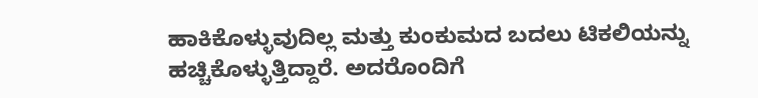ಹಾಕಿಕೊಳ್ಳುವುದಿಲ್ಲ ಮತ್ತು ಕುಂಕುಮದ ಬದಲು ಟಿಕಲಿಯನ್ನು ಹಚ್ಚಿಕೊಳ್ಳುತ್ತಿದ್ದಾರೆ. ಅದರೊಂದಿಗೆ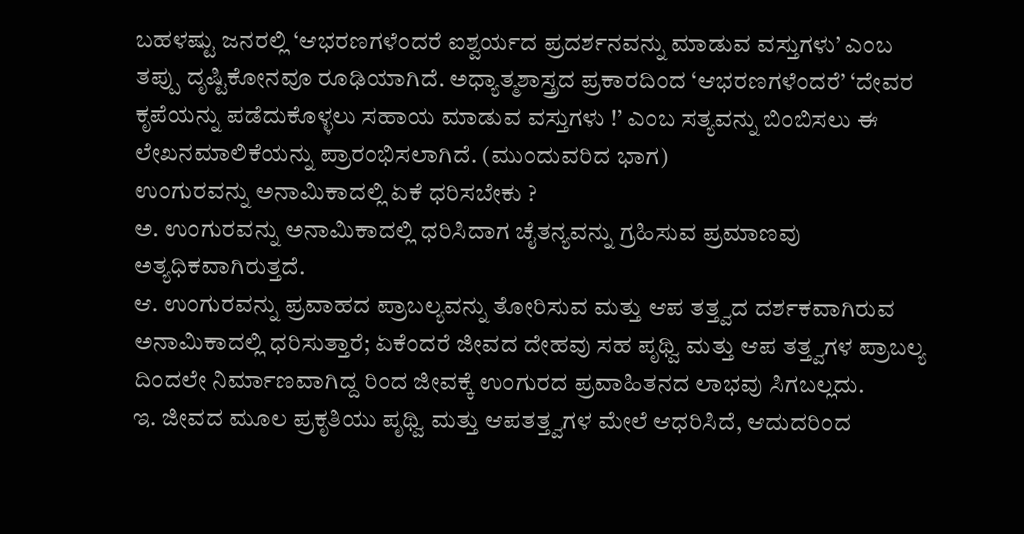ಬಹಳಷ್ಟು ಜನರಲ್ಲಿ ‘ಆಭರಣಗಳೆಂದರೆ ಐಶ್ವರ್ಯದ ಪ್ರದರ್ಶನವನ್ನು ಮಾಡುವ ವಸ್ತುಗಳು’ ಎಂಬ ತಪ್ಪು ದೃಷ್ಟಿಕೋನವೂ ರೂಢಿಯಾಗಿದೆ. ಅಧ್ಯಾತ್ಮಶಾಸ್ತ್ರದ ಪ್ರಕಾರದಿಂದ ‘ಆಭರಣಗಳೆಂದರೆ’ ‘ದೇವರ ಕೃಪೆಯನ್ನು ಪಡೆದುಕೊಳ್ಳಲು ಸಹಾಯ ಮಾಡುವ ವಸ್ತುಗಳು !’ ಎಂಬ ಸತ್ಯವನ್ನು ಬಿಂಬಿಸಲು ಈ ಲೇಖನಮಾಲಿಕೆಯನ್ನು ಪ್ರಾರಂಭಿಸಲಾಗಿದೆ. (ಮುಂದುವರಿದ ಭಾಗ)
ಉಂಗುರವನ್ನು ಅನಾಮಿಕಾದಲ್ಲಿ ಏಕೆ ಧರಿಸಬೇಕು ?
ಅ. ಉಂಗುರವನ್ನು ಅನಾಮಿಕಾದಲ್ಲಿ ಧರಿಸಿದಾಗ ಚೈತನ್ಯವನ್ನು ಗ್ರಹಿಸುವ ಪ್ರಮಾಣವು ಅತ್ಯಧಿಕವಾಗಿರುತ್ತದೆ.
ಆ. ಉಂಗುರವನ್ನು ಪ್ರವಾಹದ ಪ್ರಾಬಲ್ಯವನ್ನು ತೋರಿಸುವ ಮತ್ತು ಆಪ ತತ್ತ್ವದ ದರ್ಶಕವಾಗಿರುವ ಅನಾಮಿಕಾದಲ್ಲಿ ಧರಿಸುತ್ತಾರೆ; ಏಕೆಂದರೆ ಜೀವದ ದೇಹವು ಸಹ ಪೃಥ್ವಿ ಮತ್ತು ಆಪ ತತ್ತ್ವಗಳ ಪ್ರಾಬಲ್ಯ ದಿಂದಲೇ ನಿರ್ಮಾಣವಾಗಿದ್ದ ರಿಂದ ಜೀವಕ್ಕೆ ಉಂಗುರದ ಪ್ರವಾಹಿತನದ ಲಾಭವು ಸಿಗಬಲ್ಲದು.
ಇ. ಜೀವದ ಮೂಲ ಪ್ರಕೃತಿಯು ಪೃಥ್ವಿ ಮತ್ತು ಆಪತತ್ತ್ವಗಳ ಮೇಲೆ ಆಧರಿಸಿದೆ, ಆದುದರಿಂದ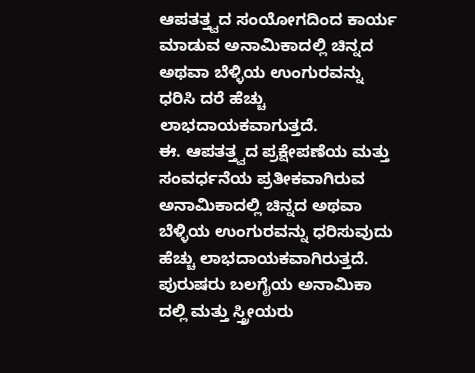ಆಪತತ್ತ್ವದ ಸಂಯೋಗದಿಂದ ಕಾರ್ಯ ಮಾಡುವ ಅನಾಮಿಕಾದಲ್ಲಿ ಚಿನ್ನದ ಅಥವಾ ಬೆಳ್ಳಿಯ ಉಂಗುರವನ್ನು ಧರಿಸಿ ದರೆ ಹೆಚ್ಚು ಲಾಭದಾಯಕವಾಗುತ್ತದೆ.
ಈ. ಆಪತತ್ತ್ವದ ಪ್ರಕ್ಷೇಪಣೆಯ ಮತ್ತು ಸಂವರ್ಧನೆಯ ಪ್ರತೀಕವಾಗಿರುವ ಅನಾಮಿಕಾದಲ್ಲಿ ಚಿನ್ನದ ಅಥವಾ ಬೆಳ್ಳಿಯ ಉಂಗುರವನ್ನು ಧರಿಸುವುದು ಹೆಚ್ಚು ಲಾಭದಾಯಕವಾಗಿರುತ್ತದೆ.
ಪುರುಷರು ಬಲಗೈಯ ಅನಾಮಿಕಾ ದಲ್ಲಿ ಮತ್ತು ಸ್ತ್ರೀಯರು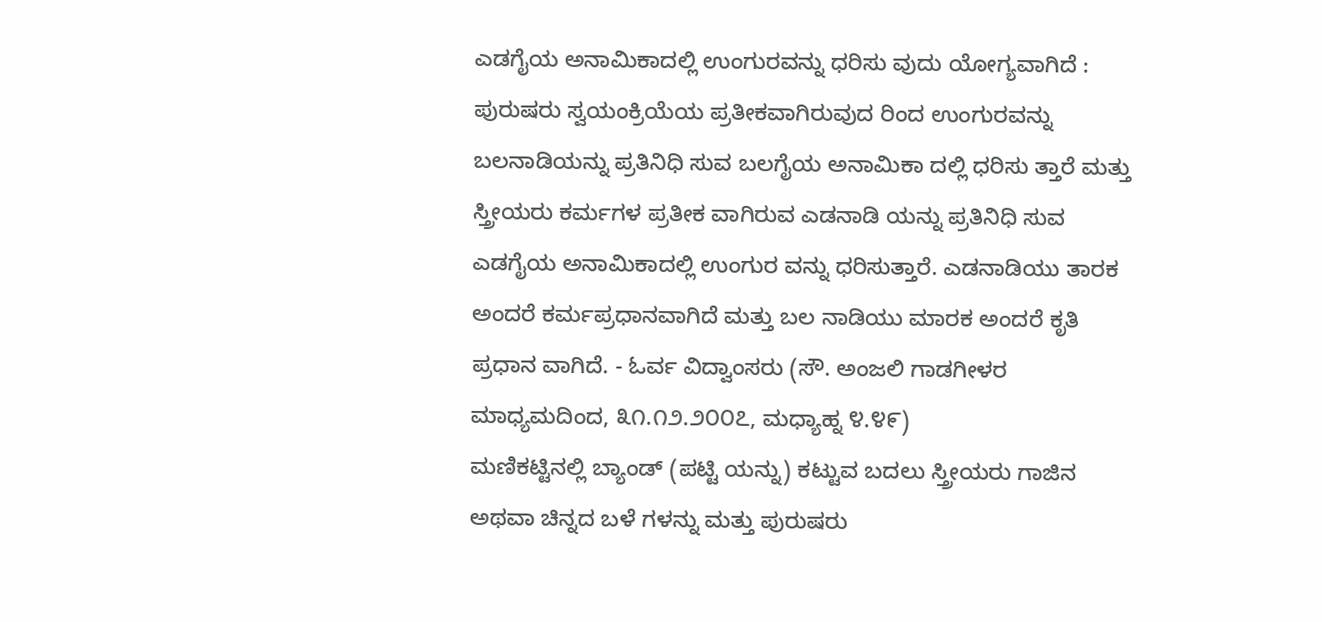ಎಡಗೈಯ ಅನಾಮಿಕಾದಲ್ಲಿ ಉಂಗುರವನ್ನು ಧರಿಸು ವುದು ಯೋಗ್ಯವಾಗಿದೆ : ಪುರುಷರು ಸ್ವಯಂಕ್ರಿಯೆಯ ಪ್ರತೀಕವಾಗಿರುವುದ ರಿಂದ ಉಂಗುರವನ್ನು ಬಲನಾಡಿಯನ್ನು ಪ್ರತಿನಿಧಿ ಸುವ ಬಲಗೈಯ ಅನಾಮಿಕಾ ದಲ್ಲಿ ಧರಿಸು ತ್ತಾರೆ ಮತ್ತು ಸ್ತ್ರೀಯರು ಕರ್ಮಗಳ ಪ್ರತೀಕ ವಾಗಿರುವ ಎಡನಾಡಿ ಯನ್ನು ಪ್ರತಿನಿಧಿ ಸುವ ಎಡಗೈಯ ಅನಾಮಿಕಾದಲ್ಲಿ ಉಂಗುರ ವನ್ನು ಧರಿಸುತ್ತಾರೆ. ಎಡನಾಡಿಯು ತಾರಕ ಅಂದರೆ ಕರ್ಮಪ್ರಧಾನವಾಗಿದೆ ಮತ್ತು ಬಲ ನಾಡಿಯು ಮಾರಕ ಅಂದರೆ ಕೃತಿ ಪ್ರಧಾನ ವಾಗಿದೆ. - ಓರ್ವ ವಿದ್ವಾಂಸರು (ಸೌ. ಅಂಜಲಿ ಗಾಡಗೀಳರ ಮಾಧ್ಯಮದಿಂದ, ೩೧.೧೨.೨೦೦೭, ಮಧ್ಯಾಹ್ನ ೪.೪೯)
ಮಣಿಕಟ್ಟಿನಲ್ಲಿ ಬ್ಯಾಂಡ್ (ಪಟ್ಟಿ ಯನ್ನು) ಕಟ್ಟುವ ಬದಲು ಸ್ತ್ರೀಯರು ಗಾಜಿನ ಅಥವಾ ಚಿನ್ನದ ಬಳೆ ಗಳನ್ನು ಮತ್ತು ಪುರುಷರು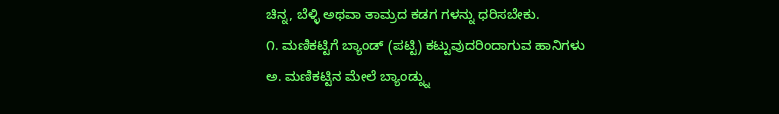ಚಿನ್ನ, ಬೆಳ್ಳಿ ಅಥವಾ ತಾಮ್ರದ ಕಡಗ ಗಳನ್ನು ಧರಿಸಬೇಕು.
೧. ಮಣಿಕಟ್ಟಿಗೆ ಬ್ಯಾಂಡ್ (ಪಟ್ಟಿ) ಕಟ್ಟುವುದರಿಂದಾಗುವ ಹಾನಿಗಳು
ಅ. ಮಣಿಕಟ್ಟಿನ ಮೇಲೆ ಬ್ಯಾಂಡ್ನ್ನು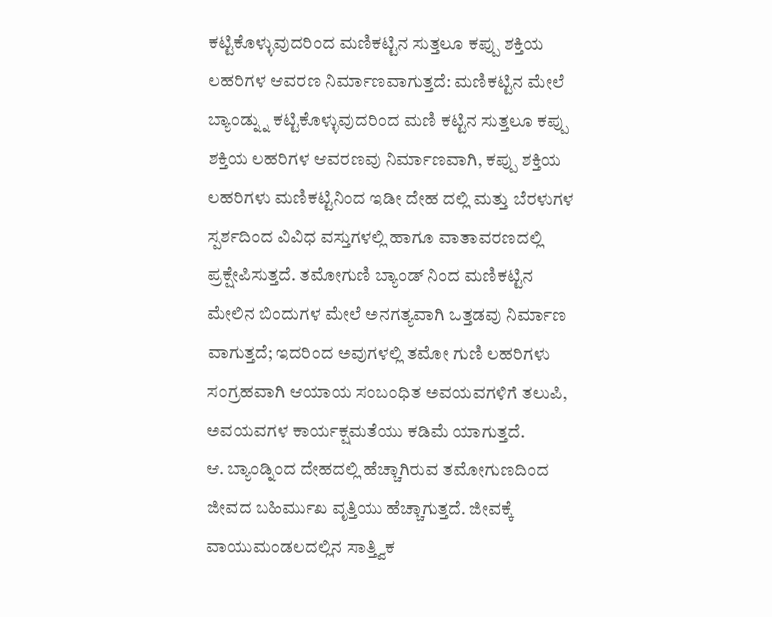ಕಟ್ಟಿಕೊಳ್ಳುವುದರಿಂದ ಮಣಿಕಟ್ಟಿನ ಸುತ್ತಲೂ ಕಪ್ಪು ಶಕ್ತಿಯ ಲಹರಿಗಳ ಆವರಣ ನಿರ್ಮಾಣವಾಗುತ್ತದೆ: ಮಣಿಕಟ್ಟಿನ ಮೇಲೆ ಬ್ಯಾಂಡ್ನ್ನು ಕಟ್ಟಿಕೊಳ್ಳುವುದರಿಂದ ಮಣಿ ಕಟ್ಟಿನ ಸುತ್ತಲೂ ಕಪ್ಪು ಶಕ್ತಿಯ ಲಹರಿಗಳ ಆವರಣವು ನಿರ್ಮಾಣವಾಗಿ, ಕಪ್ಪು ಶಕ್ತಿಯ ಲಹರಿಗಳು ಮಣಿಕಟ್ಟಿನಿಂದ ಇಡೀ ದೇಹ ದಲ್ಲಿ ಮತ್ತು ಬೆರಳುಗಳ ಸ್ಪರ್ಶದಿಂದ ವಿವಿಧ ವಸ್ತುಗಳಲ್ಲಿ ಹಾಗೂ ವಾತಾವರಣದಲ್ಲಿ ಪ್ರಕ್ಷೇಪಿಸುತ್ತದೆ. ತಮೋಗುಣಿ ಬ್ಯಾಂಡ್ ನಿಂದ ಮಣಿಕಟ್ಟಿನ ಮೇಲಿನ ಬಿಂದುಗಳ ಮೇಲೆ ಅನಗತ್ಯವಾಗಿ ಒತ್ತಡವು ನಿರ್ಮಾಣ ವಾಗುತ್ತದೆ; ಇದರಿಂದ ಅವುಗಳಲ್ಲಿ ತಮೋ ಗುಣಿ ಲಹರಿಗಳು ಸಂಗ್ರಹವಾಗಿ ಆಯಾಯ ಸಂಬಂಧಿತ ಅವಯವಗಳಿಗೆ ತಲುಪಿ, ಅವಯವಗಳ ಕಾರ್ಯಕ್ಷಮತೆಯು ಕಡಿಮೆ ಯಾಗುತ್ತದೆ.
ಆ. ಬ್ಯಾಂಡ್ನಿಂದ ದೇಹದಲ್ಲಿ ಹೆಚ್ಚಾಗಿರುವ ತಮೋಗುಣದಿಂದ ಜೀವದ ಬಹಿರ್ಮುಖ ವೃತ್ತಿಯು ಹೆಚ್ಚಾಗುತ್ತದೆ. ಜೀವಕ್ಕೆ ವಾಯುಮಂಡಲದಲ್ಲಿನ ಸಾತ್ತ್ವಿಕ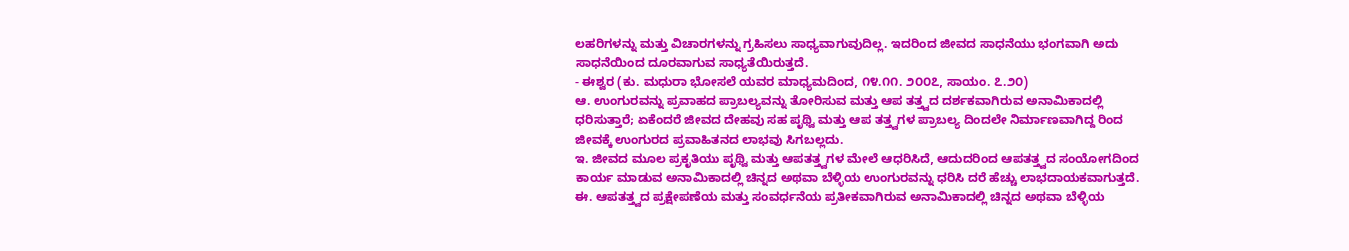ಲಹರಿಗಳನ್ನು ಮತ್ತು ವಿಚಾರಗಳನ್ನು ಗ್ರಹಿಸಲು ಸಾಧ್ಯವಾಗುವುದಿಲ್ಲ. ಇದರಿಂದ ಜೀವದ ಸಾಧನೆಯು ಭಂಗವಾಗಿ ಅದು ಸಾಧನೆಯಿಂದ ದೂರವಾಗುವ ಸಾಧ್ಯತೆಯಿರುತ್ತದೆ.
- ಈಶ್ವರ (ಕು. ಮಧುರಾ ಭೋಸಲೆ ಯವರ ಮಾಧ್ಯಮದಿಂದ, ೧೪.೧೧. ೨೦೦೭, ಸಾಯಂ. ೭.೨೦)
ಆ. ಉಂಗುರವನ್ನು ಪ್ರವಾಹದ ಪ್ರಾಬಲ್ಯವನ್ನು ತೋರಿಸುವ ಮತ್ತು ಆಪ ತತ್ತ್ವದ ದರ್ಶಕವಾಗಿರುವ ಅನಾಮಿಕಾದಲ್ಲಿ ಧರಿಸುತ್ತಾರೆ; ಏಕೆಂದರೆ ಜೀವದ ದೇಹವು ಸಹ ಪೃಥ್ವಿ ಮತ್ತು ಆಪ ತತ್ತ್ವಗಳ ಪ್ರಾಬಲ್ಯ ದಿಂದಲೇ ನಿರ್ಮಾಣವಾಗಿದ್ದ ರಿಂದ ಜೀವಕ್ಕೆ ಉಂಗುರದ ಪ್ರವಾಹಿತನದ ಲಾಭವು ಸಿಗಬಲ್ಲದು.
ಇ. ಜೀವದ ಮೂಲ ಪ್ರಕೃತಿಯು ಪೃಥ್ವಿ ಮತ್ತು ಆಪತತ್ತ್ವಗಳ ಮೇಲೆ ಆಧರಿಸಿದೆ, ಆದುದರಿಂದ ಆಪತತ್ತ್ವದ ಸಂಯೋಗದಿಂದ ಕಾರ್ಯ ಮಾಡುವ ಅನಾಮಿಕಾದಲ್ಲಿ ಚಿನ್ನದ ಅಥವಾ ಬೆಳ್ಳಿಯ ಉಂಗುರವನ್ನು ಧರಿಸಿ ದರೆ ಹೆಚ್ಚು ಲಾಭದಾಯಕವಾಗುತ್ತದೆ.
ಈ. ಆಪತತ್ತ್ವದ ಪ್ರಕ್ಷೇಪಣೆಯ ಮತ್ತು ಸಂವರ್ಧನೆಯ ಪ್ರತೀಕವಾಗಿರುವ ಅನಾಮಿಕಾದಲ್ಲಿ ಚಿನ್ನದ ಅಥವಾ ಬೆಳ್ಳಿಯ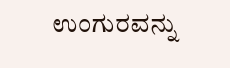ಉಂಗುರವನ್ನು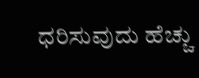ಧರಿಸುವುದು ಹೆಚ್ಚು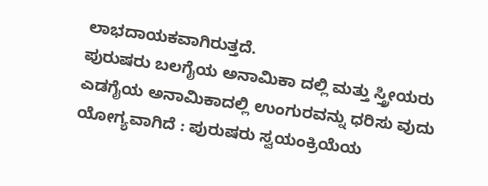ಲಾಭದಾಯಕವಾಗಿರುತ್ತದೆ.
ಪುರುಷರು ಬಲಗೈಯ ಅನಾಮಿಕಾ ದಲ್ಲಿ ಮತ್ತು ಸ್ತ್ರೀಯರು ಎಡಗೈಯ ಅನಾಮಿಕಾದಲ್ಲಿ ಉಂಗುರವನ್ನು ಧರಿಸು ವುದು ಯೋಗ್ಯವಾಗಿದೆ : ಪುರುಷರು ಸ್ವಯಂಕ್ರಿಯೆಯ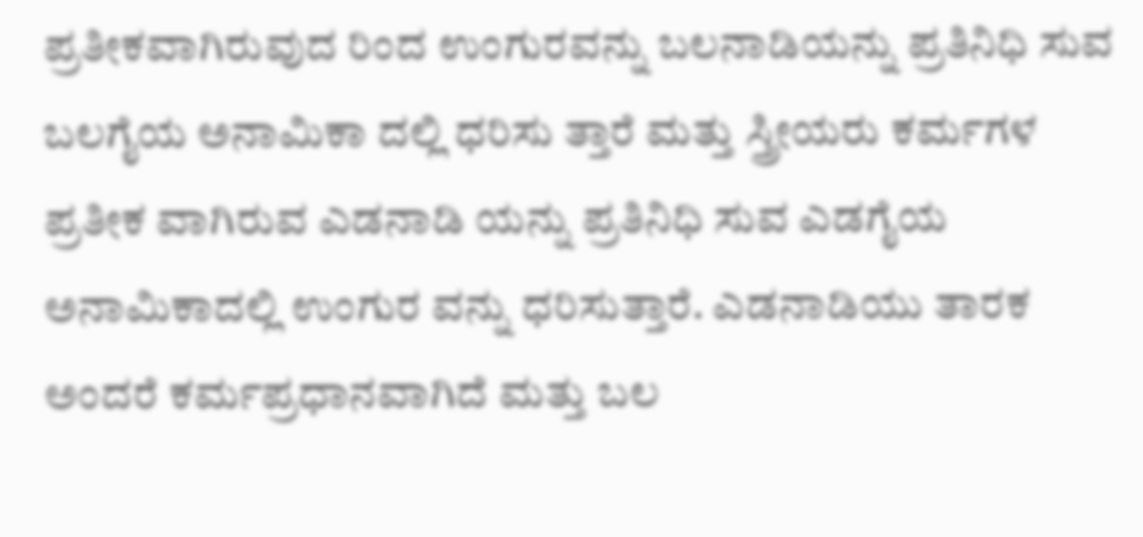ಪ್ರತೀಕವಾಗಿರುವುದ ರಿಂದ ಉಂಗುರವನ್ನು ಬಲನಾಡಿಯನ್ನು ಪ್ರತಿನಿಧಿ ಸುವ ಬಲಗೈಯ ಅನಾಮಿಕಾ ದಲ್ಲಿ ಧರಿಸು ತ್ತಾರೆ ಮತ್ತು ಸ್ತ್ರೀಯರು ಕರ್ಮಗಳ ಪ್ರತೀಕ ವಾಗಿರುವ ಎಡನಾಡಿ ಯನ್ನು ಪ್ರತಿನಿಧಿ ಸುವ ಎಡಗೈಯ ಅನಾಮಿಕಾದಲ್ಲಿ ಉಂಗುರ ವನ್ನು ಧರಿಸುತ್ತಾರೆ. ಎಡನಾಡಿಯು ತಾರಕ ಅಂದರೆ ಕರ್ಮಪ್ರಧಾನವಾಗಿದೆ ಮತ್ತು ಬಲ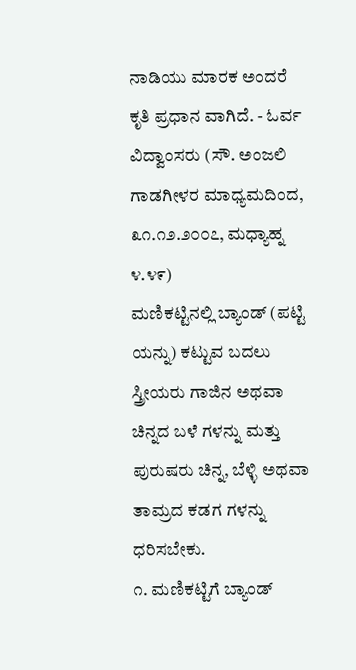ನಾಡಿಯು ಮಾರಕ ಅಂದರೆ ಕೃತಿ ಪ್ರಧಾನ ವಾಗಿದೆ. - ಓರ್ವ ವಿದ್ವಾಂಸರು (ಸೌ. ಅಂಜಲಿ ಗಾಡಗೀಳರ ಮಾಧ್ಯಮದಿಂದ, ೩೧.೧೨.೨೦೦೭, ಮಧ್ಯಾಹ್ನ ೪.೪೯)
ಮಣಿಕಟ್ಟಿನಲ್ಲಿ ಬ್ಯಾಂಡ್ (ಪಟ್ಟಿ ಯನ್ನು) ಕಟ್ಟುವ ಬದಲು ಸ್ತ್ರೀಯರು ಗಾಜಿನ ಅಥವಾ ಚಿನ್ನದ ಬಳೆ ಗಳನ್ನು ಮತ್ತು ಪುರುಷರು ಚಿನ್ನ, ಬೆಳ್ಳಿ ಅಥವಾ ತಾಮ್ರದ ಕಡಗ ಗಳನ್ನು ಧರಿಸಬೇಕು.
೧. ಮಣಿಕಟ್ಟಿಗೆ ಬ್ಯಾಂಡ್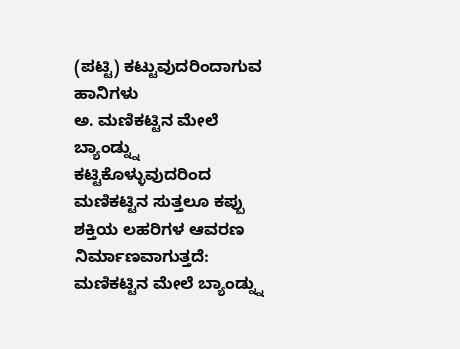(ಪಟ್ಟಿ) ಕಟ್ಟುವುದರಿಂದಾಗುವ ಹಾನಿಗಳು
ಅ. ಮಣಿಕಟ್ಟಿನ ಮೇಲೆ ಬ್ಯಾಂಡ್ನ್ನು ಕಟ್ಟಿಕೊಳ್ಳುವುದರಿಂದ ಮಣಿಕಟ್ಟಿನ ಸುತ್ತಲೂ ಕಪ್ಪು ಶಕ್ತಿಯ ಲಹರಿಗಳ ಆವರಣ ನಿರ್ಮಾಣವಾಗುತ್ತದೆ: ಮಣಿಕಟ್ಟಿನ ಮೇಲೆ ಬ್ಯಾಂಡ್ನ್ನು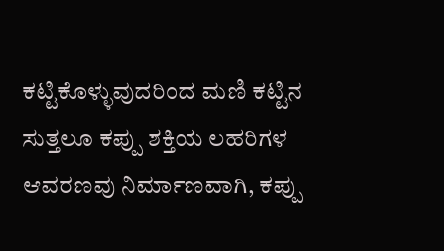ಕಟ್ಟಿಕೊಳ್ಳುವುದರಿಂದ ಮಣಿ ಕಟ್ಟಿನ ಸುತ್ತಲೂ ಕಪ್ಪು ಶಕ್ತಿಯ ಲಹರಿಗಳ ಆವರಣವು ನಿರ್ಮಾಣವಾಗಿ, ಕಪ್ಪು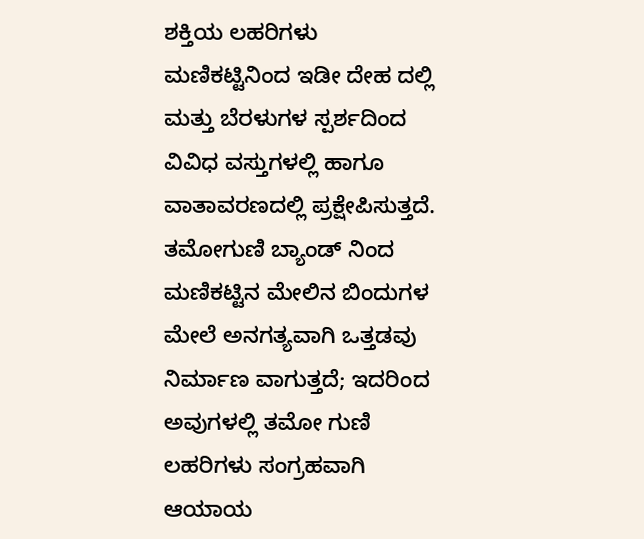ಶಕ್ತಿಯ ಲಹರಿಗಳು ಮಣಿಕಟ್ಟಿನಿಂದ ಇಡೀ ದೇಹ ದಲ್ಲಿ ಮತ್ತು ಬೆರಳುಗಳ ಸ್ಪರ್ಶದಿಂದ ವಿವಿಧ ವಸ್ತುಗಳಲ್ಲಿ ಹಾಗೂ ವಾತಾವರಣದಲ್ಲಿ ಪ್ರಕ್ಷೇಪಿಸುತ್ತದೆ. ತಮೋಗುಣಿ ಬ್ಯಾಂಡ್ ನಿಂದ ಮಣಿಕಟ್ಟಿನ ಮೇಲಿನ ಬಿಂದುಗಳ ಮೇಲೆ ಅನಗತ್ಯವಾಗಿ ಒತ್ತಡವು ನಿರ್ಮಾಣ ವಾಗುತ್ತದೆ; ಇದರಿಂದ ಅವುಗಳಲ್ಲಿ ತಮೋ ಗುಣಿ ಲಹರಿಗಳು ಸಂಗ್ರಹವಾಗಿ ಆಯಾಯ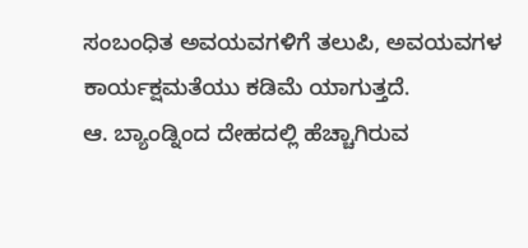ಸಂಬಂಧಿತ ಅವಯವಗಳಿಗೆ ತಲುಪಿ, ಅವಯವಗಳ ಕಾರ್ಯಕ್ಷಮತೆಯು ಕಡಿಮೆ ಯಾಗುತ್ತದೆ.
ಆ. ಬ್ಯಾಂಡ್ನಿಂದ ದೇಹದಲ್ಲಿ ಹೆಚ್ಚಾಗಿರುವ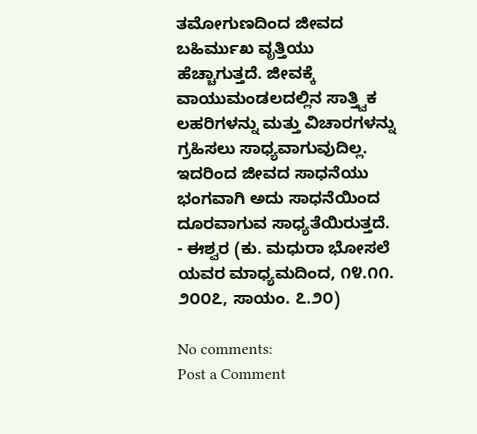ತಮೋಗುಣದಿಂದ ಜೀವದ ಬಹಿರ್ಮುಖ ವೃತ್ತಿಯು ಹೆಚ್ಚಾಗುತ್ತದೆ. ಜೀವಕ್ಕೆ ವಾಯುಮಂಡಲದಲ್ಲಿನ ಸಾತ್ತ್ವಿಕ ಲಹರಿಗಳನ್ನು ಮತ್ತು ವಿಚಾರಗಳನ್ನು ಗ್ರಹಿಸಲು ಸಾಧ್ಯವಾಗುವುದಿಲ್ಲ. ಇದರಿಂದ ಜೀವದ ಸಾಧನೆಯು ಭಂಗವಾಗಿ ಅದು ಸಾಧನೆಯಿಂದ ದೂರವಾಗುವ ಸಾಧ್ಯತೆಯಿರುತ್ತದೆ.
- ಈಶ್ವರ (ಕು. ಮಧುರಾ ಭೋಸಲೆ ಯವರ ಮಾಧ್ಯಮದಿಂದ, ೧೪.೧೧. ೨೦೦೭, ಸಾಯಂ. ೭.೨೦)

No comments:
Post a Comment